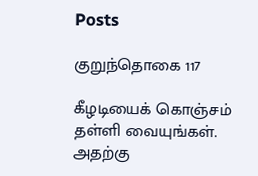Posts

குறுந்தொகை 117

கீழடியைக் கொஞ்சம் தள்ளி வையுங்கள். அதற்கு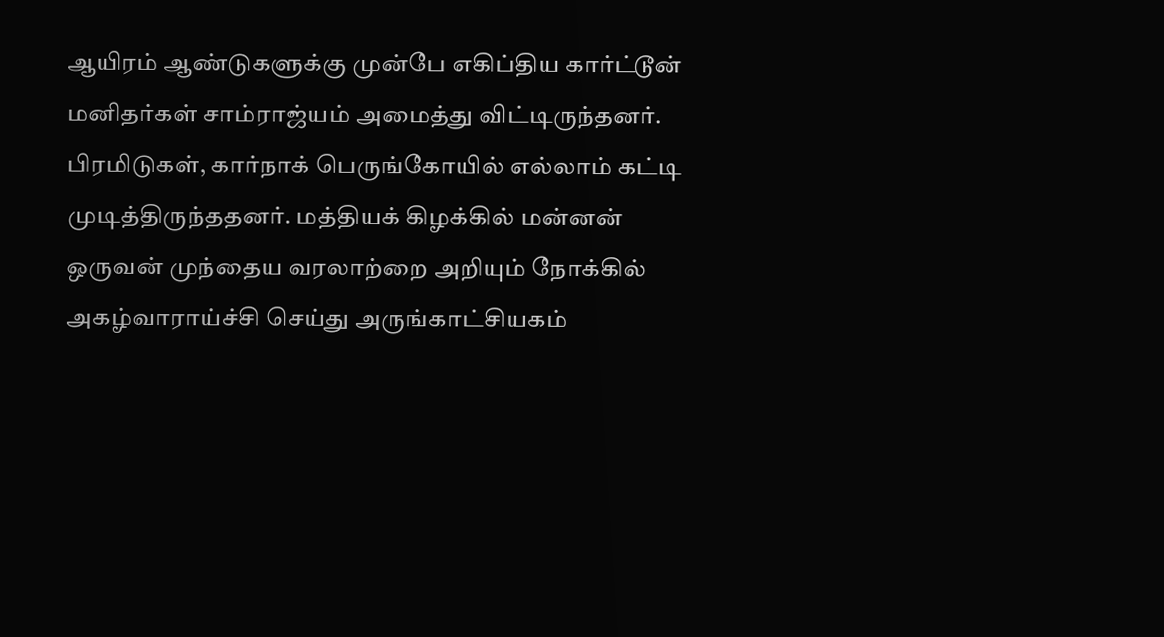ஆயிரம் ஆண்டுகளுக்கு முன்பே எகிப்திய கார்ட்டூன் மனிதர்கள் சாம்ராஜ்யம் அமைத்து விட்டிருந்தனர். பிரமிடுகள், கார்நாக் பெருங்கோயில் எல்லாம் கட்டி முடித்திருந்ததனர். மத்தியக் கிழக்கில் மன்னன் ஒருவன் முந்தைய வரலாற்றை அறியும் நோக்கில் அகழ்வாராய்ச்சி செய்து அருங்காட்சியகம்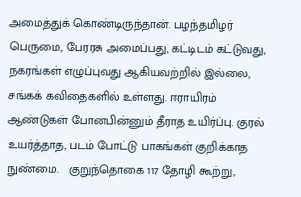அமைத்துக் கொண்டிருந்தான். பழந்தமிழர் பெருமை, பேரரசு அமைப்பது, கட்டிடம் கட்டுவது, நகரங்கள் எழுப்புவது ஆகியவற்றில் இல்லை, சங்கக் கவிதைகளில் உள்ளது. ஈராயிரம் ஆண்டுகள் போனபின்னும் தீராத உயிர்ப்பு. குரல் உயர்த்தாத, படம் போட்டு பாகங்கள் குறிக்காத நுண்மை.   குறுந்தொகை 117 தோழி கூற்று,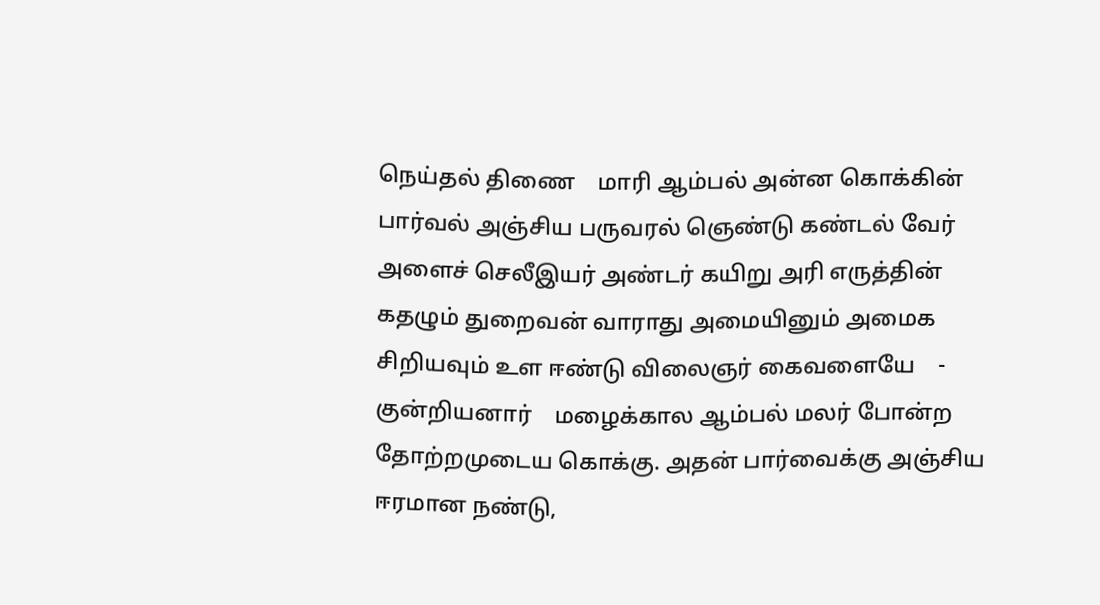நெய்தல் திணை    மாரி ஆம்பல் அன்ன கொக்கின் பார்வல் அஞ்சிய பருவரல் ஞெண்டு கண்டல் வேர் அளைச் செலீஇயர் அண்டர் கயிறு அரி எருத்தின் கதழும் துறைவன் வாராது அமையினும் அமைக சிறியவும் உள ஈண்டு விலைஞர் கைவளையே    - குன்றியனார்    மழைக்கால ஆம்பல் மலர் போன்ற தோற்றமுடைய கொக்கு. அதன் பார்வைக்கு அஞ்சிய ஈரமான நண்டு,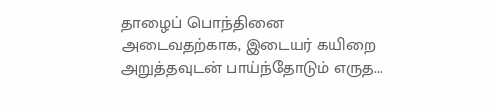தாழைப் பொந்தினை அடைவதற்காக, இடையர் கயிறை அறுத்தவுடன் பாய்ந்தோடும் எருத...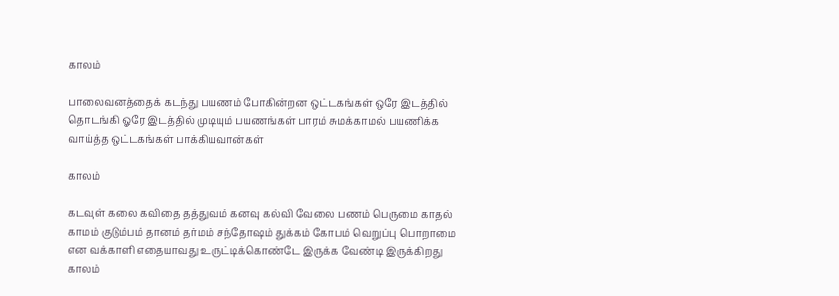காலம்

பாலைவனத்தைக் கடந்து பயணம் போகின்றன ஒட்டகங்கள் ஒரே இடத்தில் தொடங்கி ஓரே இடத்தில் முடியும் பயணங்கள் பாரம் சுமக்காமல் பயணிக்க வாய்த்த ஒட்டகங்கள் பாக்கியவான்கள்

காலம்

கடவுள் கலை கவிதை தத்துவம் கனவு கல்வி வேலை பணம் பெருமை காதல் காமம் குடும்பம் தானம் தர்மம் சந்தோஷம் துக்கம் கோபம் வெறுப்பு பொறாமை என வக்காளி எதையாவது உருட்டிக்கொண்டே இருக்க வேண்டி இருக்கிறது காலம்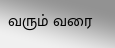வரும் வரை